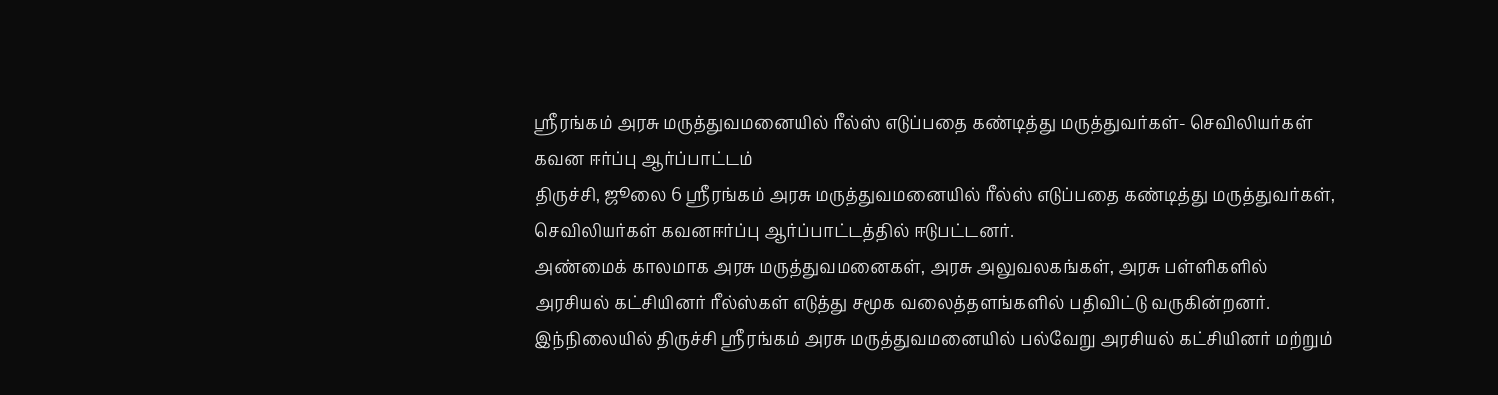ஸ்ரீரங்கம் அரசு மருத்துவமனையில் ரீல்ஸ் எடுப்பதை கண்டித்து மருத்துவர்கள்- செவிலியர்கள் கவன ஈர்ப்பு ஆர்ப்பாட்டம்
திருச்சி, ஜூலை 6 ஸ்ரீரங்கம் அரசு மருத்துவமனையில் ரீல்ஸ் எடுப்பதை கண்டித்து மருத்துவர்கள், செவிலியர்கள் கவனஈர்ப்பு ஆர்ப்பாட்டத்தில் ஈடுபட்டனர்.
அண்மைக் காலமாக அரசு மருத்துவமனைகள், அரசு அலுவலகங்கள், அரசு பள்ளிகளில் அரசியல் கட்சியினர் ரீல்ஸ்கள் எடுத்து சமூக வலைத்தளங்களில் பதிவிட்டு வருகின்றனர்.
இந்நிலையில் திருச்சி ஸ்ரீரங்கம் அரசு மருத்துவமனையில் பல்வேறு அரசியல் கட்சியினர் மற்றும்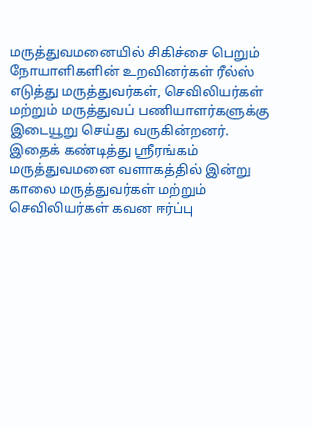மருத்துவமனையில் சிகிச்சை பெறும் நோயாளிகளின் உறவினர்கள் ரீல்ஸ் எடுத்து மருத்துவர்கள், செவிலியர்கள் மற்றும் மருத்துவப் பணியாளர்களுக்கு இடையூறு செய்து வருகின்றனர்.
இதைக் கண்டித்து ஸ்ரீரங்கம் மருத்துவமனை வளாகத்தில் இன்று காலை மருத்துவர்கள் மற்றும் செவிலியர்கள் கவன ஈர்ப்பு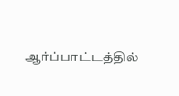ஆர்ப்பாட்டத்தில்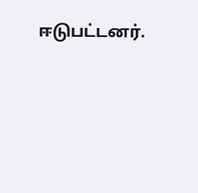ஈடுபட்டனர்.